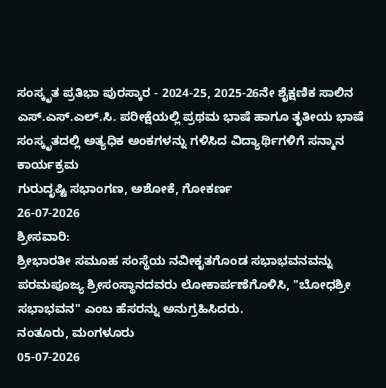ಸಂಸ್ಕೃತ ಪ್ರತಿಭಾ ಪುರಸ್ಕಾರ - 2024-25, 2025-26ನೇ ಶೈಕ್ಷಣಿಕ ಸಾಲಿನ ಎಸ್.ಎಸ್.ಎಲ್.ಸಿ. ಪರೀಕ್ಷೆಯಲ್ಲಿ ಪ್ರಥಮ ಭಾಷೆ ಹಾಗೂ ತೃತೀಯ ಭಾಷೆ ಸಂಸ್ಕೃತದಲ್ಲಿ ಅತ್ಯಧಿಕ ಅಂಕಗಳನ್ನು ಗಳಿಸಿದ ವಿದ್ಯಾರ್ಥಿಗಳಿಗೆ ಸನ್ಮಾನ ಕಾರ್ಯಕ್ರಮ
ಗುರುದೃಷ್ಟಿ ಸಭಾಂಗಣ, ಅಶೋಕೆ, ಗೋಕರ್ಣ
26-07-2026
ಶ್ರೀಸವಾರಿ:
ಶ್ರೀಭಾರತೀ ಸಮೂಹ ಸಂಸ್ಥೆಯ ನವೀಕೃತಗೊಂಡ ಸಭಾಭವನವನ್ನು ಪರಮಪೂಜ್ಯ ಶ್ರೀಸಂಸ್ಥಾನದವರು ಲೋಕಾರ್ಪಣೆಗೊಳಿಸಿ, "ಬೋಧಶ್ರೀ ಸಭಾಭವನ" ಎಂಬ ಹೆಸರನ್ನು ಅನುಗ್ರಹಿಸಿದರು.
ನಂತೂರು, ಮಂಗಳೂರು
05-07-2026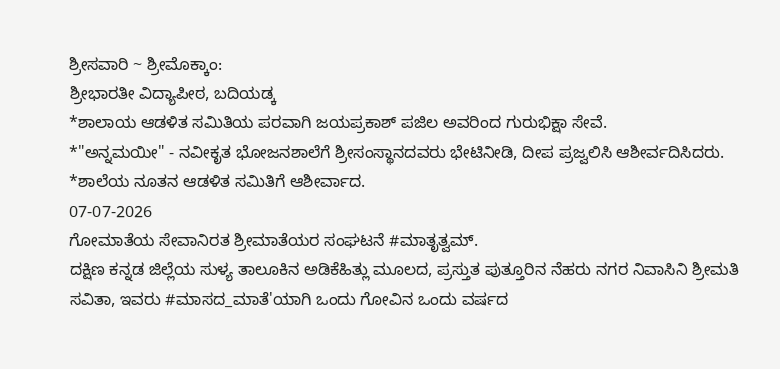ಶ್ರೀಸವಾರಿ ~ ಶ್ರೀಮೊಕ್ಕಾಂ:
ಶ್ರೀಭಾರತೀ ವಿದ್ಯಾಪೀಠ, ಬದಿಯಡ್ಕ
*ಶಾಲಾಯ ಆಡಳಿತ ಸಮಿತಿಯ ಪರವಾಗಿ ಜಯಪ್ರಕಾಶ್ ಪಜಿಲ ಅವರಿಂದ ಗುರುಭಿಕ್ಷಾ ಸೇವೆ.
*"ಅನ್ನಮಯೀ" - ನವೀಕೃತ ಭೋಜನಶಾಲೆಗೆ ಶ್ರೀಸಂಸ್ಥಾನದವರು ಭೇಟಿನೀಡಿ, ದೀಪ ಪ್ರಜ್ವಲಿಸಿ ಆಶೀರ್ವದಿಸಿದರು.
*ಶಾಲೆಯ ನೂತನ ಆಡಳಿತ ಸಮಿತಿಗೆ ಆಶೀರ್ವಾದ.
07-07-2026
ಗೋಮಾತೆಯ ಸೇವಾನಿರತ ಶ್ರೀಮಾತೆಯರ ಸಂಘಟನೆ #ಮಾತೃತ್ವಮ್.
ದಕ್ಷಿಣ ಕನ್ನಡ ಜಿಲ್ಲೆಯ ಸುಳ್ಯ ತಾಲೂಕಿನ ಅಡಿಕೆಹಿತ್ಲು ಮೂಲದ, ಪ್ರಸ್ತುತ ಪುತ್ತೂರಿನ ನೆಹರು ನಗರ ನಿವಾಸಿನಿ ಶ್ರೀಮತಿ ಸವಿತಾ, ಇವರು #ಮಾಸದ_ಮಾತೆ'ಯಾಗಿ ಒಂದು ಗೋವಿನ ಒಂದು ವರ್ಷದ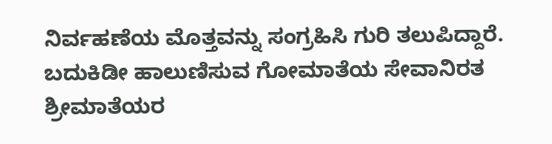ನಿರ್ವಹಣೆಯ ಮೊತ್ತವನ್ನು ಸಂಗ್ರಹಿಸಿ ಗುರಿ ತಲುಪಿದ್ದಾರೆ.
ಬದುಕಿಡೀ ಹಾಲುಣಿಸುವ ಗೋಮಾತೆಯ ಸೇವಾನಿರತ ಶ್ರೀಮಾತೆಯರ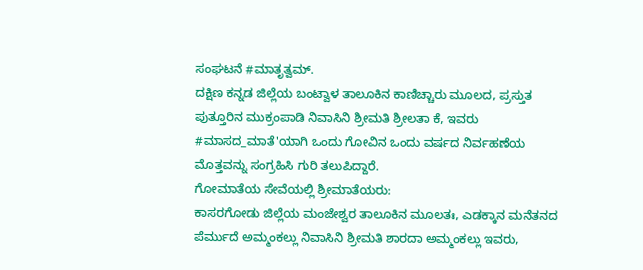ಸಂಘಟನೆ #ಮಾತೃತ್ವಮ್.
ದಕ್ಷಿಣ ಕನ್ನಡ ಜಿಲ್ಲೆಯ ಬಂಟ್ವಾಳ ತಾಲೂಕಿನ ಕಾಣಿಚ್ಚಾರು ಮೂಲದ, ಪ್ರಸ್ತುತ ಪುತ್ತೂರಿನ ಮುಕ್ರಂಪಾಡಿ ನಿವಾಸಿನಿ ಶ್ರೀಮತಿ ಶ್ರೀಲತಾ ಕೆ, ಇವರು #ಮಾಸದ_ಮಾತೆ'ಯಾಗಿ ಒಂದು ಗೋವಿನ ಒಂದು ವರ್ಷದ ನಿರ್ವಹಣೆಯ ಮೊತ್ತವನ್ನು ಸಂಗ್ರಹಿಸಿ ಗುರಿ ತಲುಪಿದ್ದಾರೆ.
ಗೋಮಾತೆಯ ಸೇವೆಯಲ್ಲಿ ಶ್ರೀಮಾತೆಯರು:
ಕಾಸರಗೋಡು ಜಿಲ್ಲೆಯ ಮಂಜೇಶ್ವರ ತಾಲೂಕಿನ ಮೂಲತಃ, ಎಡಕ್ಕಾನ ಮನೆತನದ ಪೆರ್ಮುದೆ ಅಮ್ಮಂಕಲ್ಲು ನಿವಾಸಿನಿ ಶ್ರೀಮತಿ ಶಾರದಾ ಅಮ್ಮಂಕಲ್ಲು ಇವರು,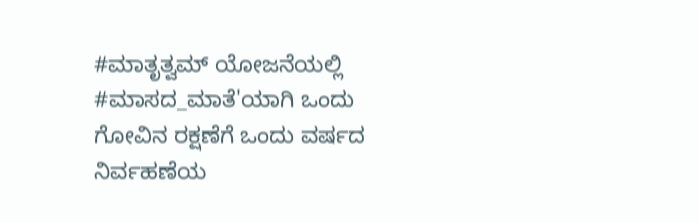#ಮಾತೃತ್ವಮ್ ಯೋಜನೆಯಲ್ಲಿ #ಮಾಸದ_ಮಾತೆ'ಯಾಗಿ ಒಂದು ಗೋವಿನ ರಕ್ಷಣೆಗೆ ಒಂದು ವರ್ಷದ ನಿರ್ವಹಣೆಯ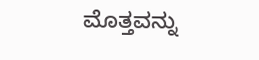ಮೊತ್ತವನ್ನು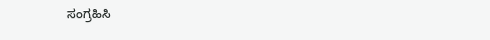ಸಂಗ್ರಹಿಸಿ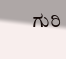ಗುರಿ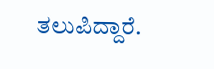ತಲುಪಿದ್ದಾರೆ.